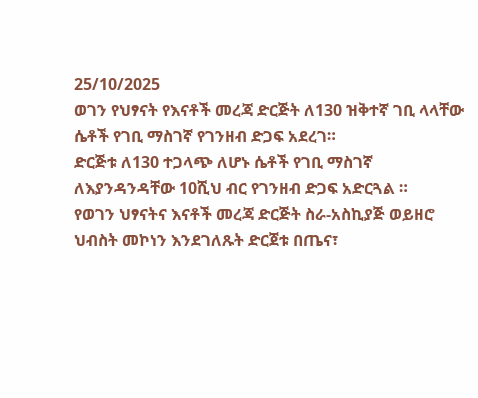25/10/2025
ወገን የህፃናት የእናቶች መረጃ ድርጅት ለ130 ዝቅተኛ ገቢ ላላቸው ሴቶች የገቢ ማስገኛ የገንዘብ ድጋፍ አደረገ።
ድርጅቱ ለ130 ተጋላጭ ለሆኑ ሴቶች የገቢ ማስገኛ ለእያንዳንዳቸው 10ሺህ ብር የገንዘብ ድጋፍ አድርጓል ።
የወገን ህፃናትና እናቶች መረጃ ድርጅት ስራ-አስኪያጅ ወይዘሮ ህብስት መኮነን እንደገለጹት ድርጀቱ በጤና፣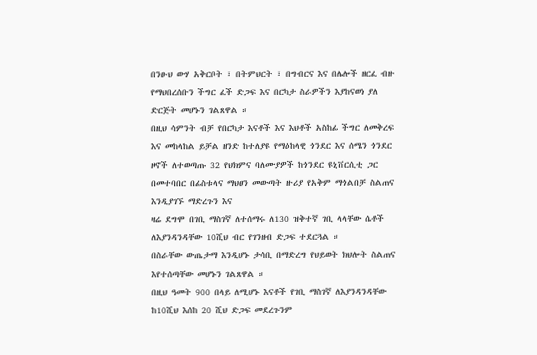በንፁህ ውሃ አቅርቦት ፣ በትምህርት ፣ በግብርና እና በሌሎች ዘርፈ ብዙ የማህበረሰቡን ችግር ፈች ድጋፍ እና በርካታ ስራዎችን እያከናወነ ያለ ድርጅት መሆኑን ገልጸዋል ።
በዚህ ሳምንት ብቻ የበርካታ እናቶች እና እህቶች አስከፊ ችግር ለመቅረፍ እና መከላከል ይቻል ዘንድ ከተለያዩ የማዕከላዊ ጎንደር እና ሰሜን ጎንደር ዞኖች ለተወጣጡ 32 የህክምና ባለሙያዎች ከጎንደር ዩኒቨርሲቲ ጋር በመተባበር በፊስቱላና ማህፀን መውጣት ዙሪያ የአቅም ማጎልበቻ ስልጠና እንዲያገኙ ማድረጉን እና
ዛሬ ደግሞ በገቢ ማስገኛ ለተሰማሩ ለ130 ዝቅተኛ ገቢ ላላቸው ሴቶች ለእያንዳንዳቸው 10ሺህ ብር የገንዘብ ድጋፍ ተደርጓል ።
በስራቸው ውጤታማ እንዲሆኑ ታሳቢ በማድረግ የህይወት ክህሎት ስልጠና እየተሰጣቸው መሆኑን ገልጸዋል ።
በዚህ ዓመት 900 በላይ ለሚሆኑ እናቶች የገቢ ማስገኛ ለእያንዳንዳቸው ከ10ሺህ እሰከ 20 ሺህ ድጋፍ መደረጉንም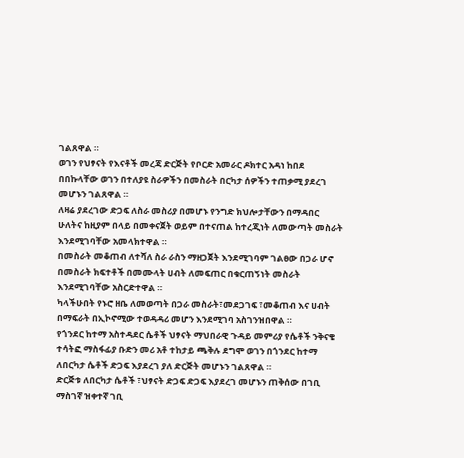ገልጸዋል ።
ወገን የህፃናት የእናቶች መረጃ ድርጅት የቦርድ አመራር ዶክተር አዳነ ከበደ በበኩላቸው ወገን በተለያዩ ስራዎችን በመስራት በርካታ ሰዎችን ተጠቃሚ ያደረገ መሆኑን ገልጸዋል ።
ለዛሬ ያደረገው ድጋፍ ለስራ መስሪያ በመሆኑ የንግድ ክህሎታቸውን በማዳበር ሁለትና ከዚያም በላይ በመቀናጀት ወይም በተናጠል ከተረጂነት ለመውጣት መስራት እንደሚገባቸው አመላክተዋል ።
በመስራት መቆጠብ ለተሻለ ስራ ራስን ማዘጋጀት እንደሚገባም ገልፀው በጋራ ሆኖ በመስራት ክፍተቶች በመሙላት ሀብት ለመፍጠር በቁርጠኝነት መስራት እንደሚገባቸው አስርድተዋል ።
ካላችሁበት የኑሮ ዘቤ ለመወጣት በጋራ መስራት፣መደጋገፍ ፣መቆጠብ እና ሀብት በማፍራት በኢኮኖሚው ተወዳዳሪ መሆን እንደሚገባ አስገንዝበዋል ።
የጎንደር ከተማ አስተዳደር ሴቶች ህፃናት ማህበራዊ ጉዳይ መምሪያ የሴቶች ንቅናቄ ተሳትፎ ማስፋፊያ ቡድን መሪ አቶ ተከታይ ጫቅሉ ደግሞ ወገን በጎንደር ከተማ ለበርካታ ሴቶች ድጋፍ እያደረገ ያለ ድርጅት መሆኑን ገልጸዋል ።
ድርጅቱ ለበርካታ ሴቶች ፣ህፃናት ድጋፍ ድጋፍ እያደረገ መሆኑን ጠቅሰው በገቢ ማስገኛ ዝቀተኛ ገቢ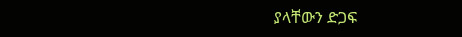ያላቸውን ድጋፍ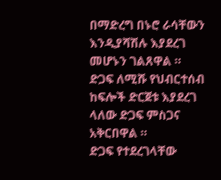በማድረግ በኑሮ ራሳቸውን እንዲያሻሽሉ እያደረገ መሆኑን ገልጸዋል ።
ድጋፍ ለሚሹ የህብርተሰብ ከፍሎች ድርጀቱ እያደረገ ላለው ድጋፍ ምስጋና አቅርበዋል ።
ድጋፍ የተደረገላቸው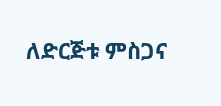ለድርጅቱ ምስጋና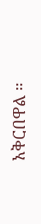አቅርበዋል ።